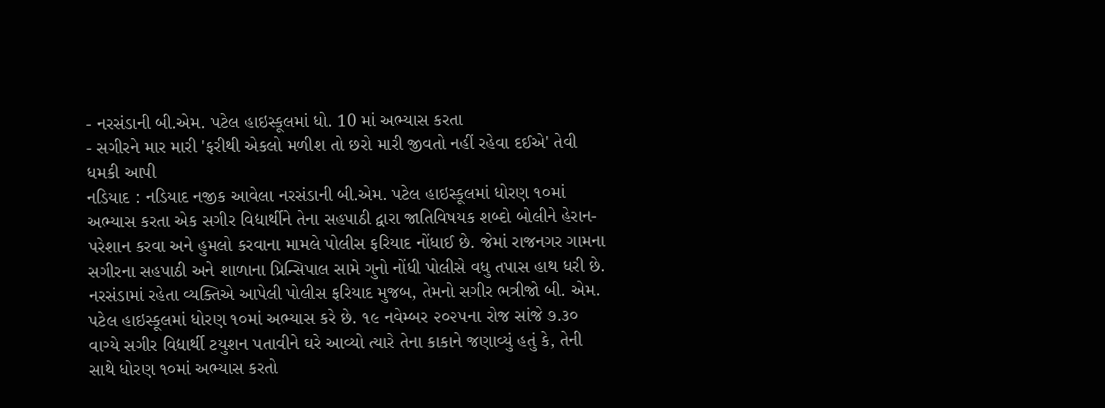- નરસંડાની બી.એમ. પટેલ હાઇસ્કૂલમાં ધો. 10 માં અભ્યાસ કરતા
- સગીરને માર મારી 'ફરીથી એકલો મળીશ તો છરો મારી જીવતો નહીં રહેવા દઈએ' તેવી ધમકી આપી
નડિયાદ : નડિયાદ નજીક આવેલા નરસંડાની બી.એમ. પટેલ હાઇસ્કૂલમાં ધોરણ ૧૦માં અભ્યાસ કરતા એક સગીર વિદ્યાર્થીને તેના સહપાઠી દ્વારા જાતિવિષયક શબ્દો બોલીને હેરાન-પરેશાન કરવા અને હુમલો કરવાના મામલે પોલીસ ફરિયાદ નોંધાઈ છે. જેમાં રાજનગર ગામના સગીરના સહપાઠી અને શાળાના પ્રિન્સિપાલ સામે ગુનો નોંધી પોલીસે વધુ તપાસ હાથ ધરી છે.
નરસંડામાં રહેતા વ્યક્તિએ આપેલી પોલીસ ફરિયાદ મુજબ, તેમનો સગીર ભત્રીજો બી. એમ. પટેલ હાઇસ્કૂલમાં ધોરણ ૧૦માં અભ્યાસ કરે છે. ૧૯ નવેમ્બર ૨૦૨૫ના રોજ સાંજે ૭.૩૦ વાગ્યે સગીર વિદ્યાર્થી ટયુશન પતાવીને ઘરે આવ્યો ત્યારે તેના કાકાને જણાવ્યું હતું કે, તેની સાથે ધોરણ ૧૦માં અભ્યાસ કરતો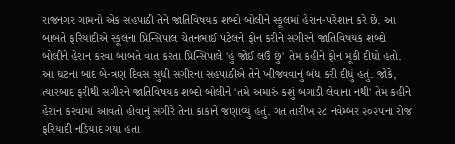રાજનગર ગામનો એક સહપાઠી તેને જાતિવિષયક શબ્દો બોલીને સ્કૂલમાં હેરાન-પરેશાન કરે છે. આ બાબતે ફરિયાદીએ સ્કૂલના પ્રિન્સિપાલ ચેતનભાઈ પટેલને ફોન કરીને સગીરને જાતિવિષયક શબ્દો બોલીને હેરાન કરવા બાબતે વાત કરતા પ્રિન્સિપાલે 'હું જોઈ લઉં છું' તેમ કહીને ફોન મૂકી દીધો હતો.
આ ઘટના બાદ બે-ત્રણ દિવસ સુધી સગીરના સહપાઠીએ તેને ખીજવવાનું બંધ કરી દીધું હતું. જોકે, ત્યારબાદ ફરીથી સગીરને જાતિવિષયક શબ્દો બોલીને 'તમે અમારું કશું બગાડી લેવાના નથી' તેમ કહીને હેરાન કરવામાં આવતો હોવાનું સગીરે તેના કાકાને જણાવ્યું હતું. ગત તારીખ ૨૮ નવેમ્બર ૨૦૨૫ના રોજ ફરિયાદી નડિયાદ ગયા હતા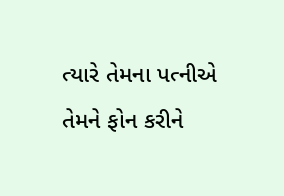ત્યારે તેમના પત્નીએ તેમને ફોન કરીને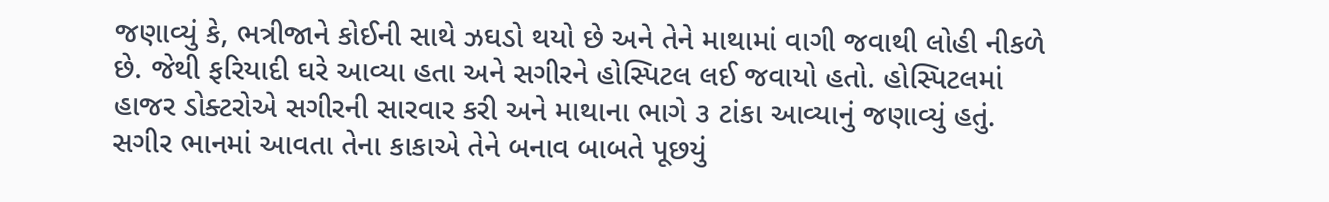જણાવ્યું કે, ભત્રીજાને કોઈની સાથે ઝઘડો થયો છે અને તેને માથામાં વાગી જવાથી લોહી નીકળે છે. જેથી ફરિયાદી ઘરે આવ્યા હતા અને સગીરને હોસ્પિટલ લઈ જવાયો હતો. હોસ્પિટલમાં હાજર ડોક્ટરોએ સગીરની સારવાર કરી અને માથાના ભાગે ૩ ટાંકા આવ્યાનું જણાવ્યું હતું.
સગીર ભાનમાં આવતા તેના કાકાએ તેને બનાવ બાબતે પૂછયું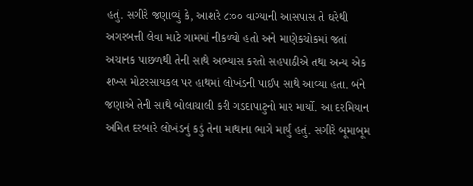હતું. સગીરે જણાવ્યું કે, આશરે ૮ઃ૦૦ વાગ્યાની આસપાસ તે ઘરેથી અગરબત્તી લેવા માટે ગામમાં નીકળ્યો હતો અને માણેકચોકમાં જતાં અચાનક પાછળથી તેની સાથે અભ્યાસ કરતો સહપાઠીએ તથા અન્ય એક શખ્સ મોટરસાયકલ પર હાથમાં લોખંડની પાઈપ સાથે આવ્યા હતા. બંને જણાએ તેની સાથે બોલાચાલી કરી ગડદાપાટુનો માર માર્યો. આ દરમિયાન અમિત દરબારે લોખંડનું કડું તેના માથાના ભાગે માર્યું હતું. સગીરે બૂમાબૂમ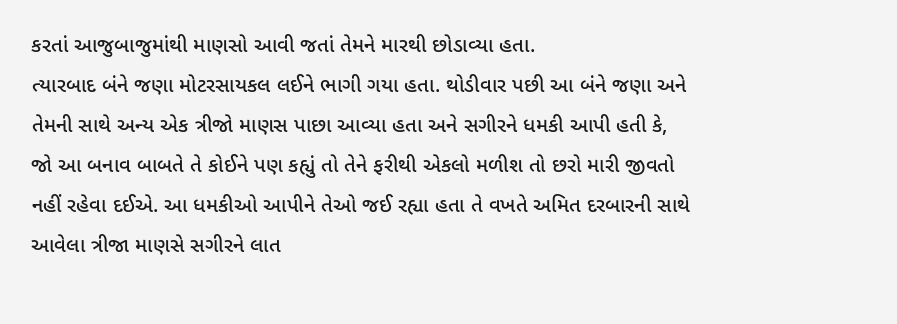કરતાં આજુબાજુમાંથી માણસો આવી જતાં તેમને મારથી છોડાવ્યા હતા.
ત્યારબાદ બંને જણા મોટરસાયકલ લઈને ભાગી ગયા હતા. થોડીવાર પછી આ બંને જણા અને તેમની સાથે અન્ય એક ત્રીજો માણસ પાછા આવ્યા હતા અને સગીરને ધમકી આપી હતી કે, જો આ બનાવ બાબતે તે કોઈને પણ કહ્યું તો તેને ફરીથી એકલો મળીશ તો છરો મારી જીવતો નહીં રહેવા દઈએ. આ ધમકીઓ આપીને તેઓ જઈ રહ્યા હતા તે વખતે અમિત દરબારની સાથે આવેલા ત્રીજા માણસે સગીરને લાત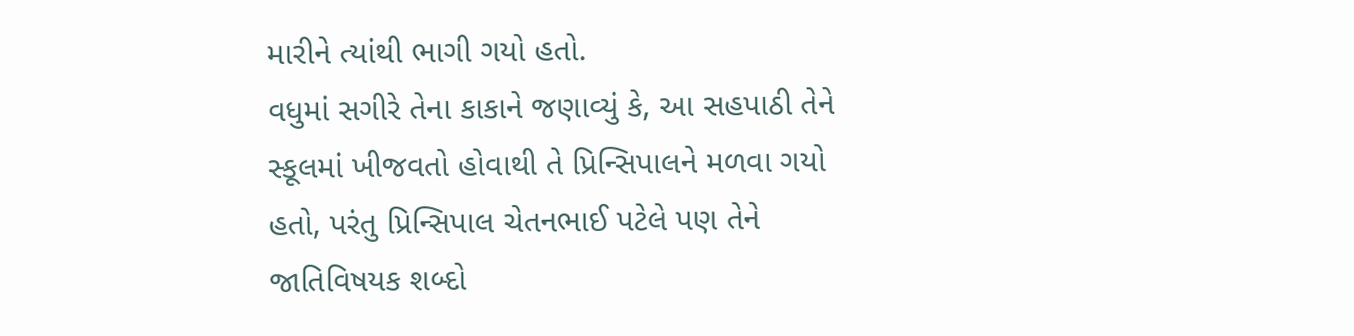મારીને ત્યાંથી ભાગી ગયો હતો.
વધુમાં સગીરે તેના કાકાને જણાવ્યું કે, આ સહપાઠી તેને સ્કૂલમાં ખીજવતો હોવાથી તે પ્રિન્સિપાલને મળવા ગયો હતો, પરંતુ પ્રિન્સિપાલ ચેતનભાઈ પટેલે પણ તેને જાતિવિષયક શબ્દો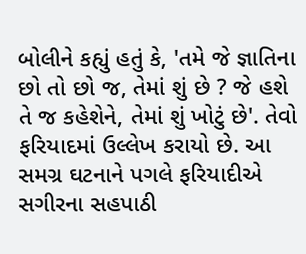બોલીને કહ્યું હતું કે, 'તમે જે જ્ઞાતિના છો તો છો જ, તેમાં શું છે ? જે હશે તે જ કહેશેને, તેમાં શું ખોટું છે'. તેવો ફરિયાદમાં ઉલ્લેખ કરાયો છે. આ સમગ્ર ઘટનાને પગલે ફરિયાદીએ સગીરના સહપાઠી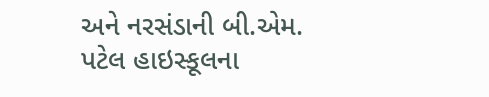અને નરસંડાની બી.એમ. પટેલ હાઇસ્કૂલના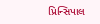પ્રિન્સિપાલ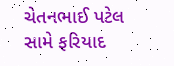ચેતનભાઈ પટેલ સામે ફરિયાદ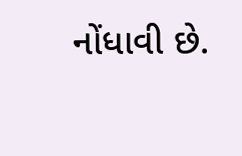નોંધાવી છે.